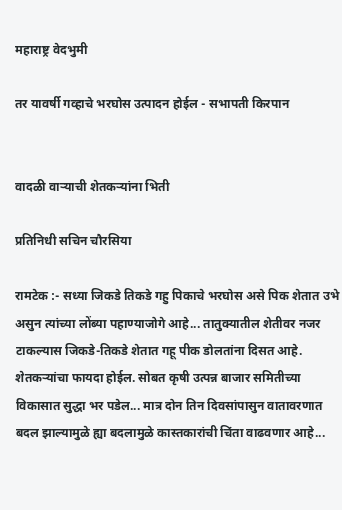महाराष्ट्र वेदभुमी

तर यावर्षी गव्हाचे भरघोस उत्पादन होईल - सभापती किरपान


वादळी वाऱ्याची शेतकर्‍यांना भिती

प्रतिनिधी सचिन चौरसिया

रामटेक :- सध्या जिकडे तिकडे गहु पिकाचे भरघोस असे पिक शेतात उभे असुन त्यांच्या लोंब्या पहाण्याजोगे आहे... तातुक्यातील शेतीवर नजर टाकल्यास जिकडे-तिकडे शेतात गहू पीक डोलतांना दिसत आहे. शेतकर्‍यांचा फायदा होईल. सोबत कृषी उत्पन्न बाजार समितीच्या विकासात सुद्धा भर पडेल... मात्र दोन तिन दिवसांपासुन वातावरणात बदल झाल्यामुळे ह्या बदलामुळे कास्तकारांची चिंता वाढवणार आहे...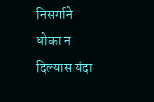निसर्गाने धोका न दिल्यास यंदा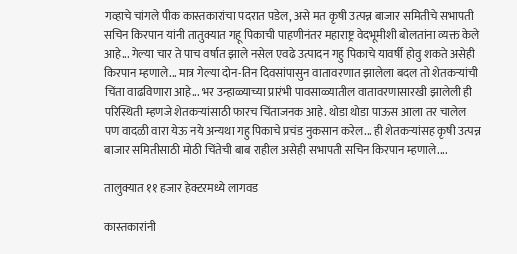गव्हाचे चांगले पीक कास्तकारांचा पदरात पडेल, असे मत कृषी उत्पन्न बाजार समितीचे सभापती सचिन किरपान यांनी तातुक्यात गहू पिकाची पाहणीनंतर महाराष्ट्र वेदभूमीशी बोलतांना व्यक्त केले आहे... गेल्या चार ते पाच वर्षात झाले नसेल एवढे उत्पादन गहु पिकाचे यावर्षी होवु शकते असेही किरपान म्हणाले... मात्र गेल्या दोन-तिन दिवसांपासुन वातावरणात झालेला बदल तो शेतकऱ्यांची चिंता वाढविणारा आहे... भर उन्हाळ्याच्या प्रारंभी पावसाळ्यातील वातावरणासारखी झालेली ही परिस्थिती म्हणजे शेतकऱ्यांसाठी फारच चिंताजनक आहे. थोडा थोडा पाऊस आला तर चालेल पण वादळी वारा येऊ नये अन्यथा गहु पिकाचे प्रचंड नुकसान करेल... ही शेतकऱ्यांसह कृषी उत्पन्न बाजार समितीसाठी मोठी चिंतेची बाब राहील असेही सभापती सचिन किरपान म्हणाले....

तालुक्यात ११ हजार हेक्टरमध्ये लागवड

कास्तकारांनी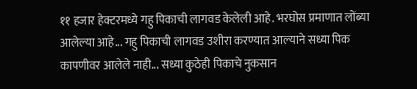११ हजार हेक्टरमध्ये गहु पिकाची लागवड केलेली आहे. भरघोस प्रमाणात लोंब्या आलेल्या आहे... गहु पिकाची लागवड उशीरा करण्यात आल्याने सध्या पिक कापणीवर आलेले नाही... सध्या कुठेही पिकाचे नुकसान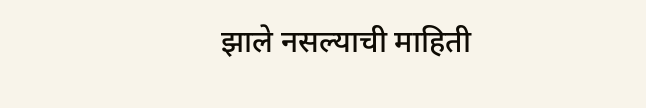झाले नसल्याची माहिती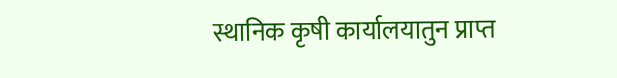स्थानिक कृषी कार्यालयातुन प्राप्त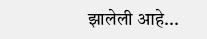झालेली आहे...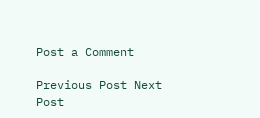Post a Comment

Previous Post Next Post